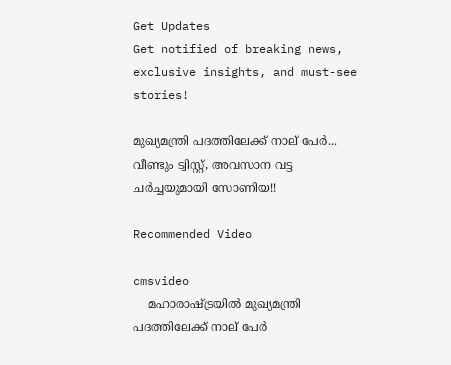Get Updates
Get notified of breaking news, exclusive insights, and must-see stories!

മുഖ്യമന്ത്രി പദത്തിലേക്ക് നാല് പേര്‍... വീണ്ടും ട്വിസ്റ്റ്, അവസാന വട്ട ചര്‍ച്ചയുമായി സോണിയ!!

Recommended Video

cmsvideo
    മഹാരാഷ്ട്രയില്‍ മുഖ്യമന്ത്രി പദത്തിലേക്ക് നാല് പേര്‍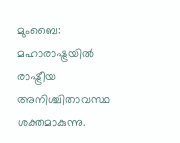മുംബൈ: മഹാരാഷ്ട്രയില്‍ രാഷ്ട്രീയ അനിശ്ചിതാവസ്ഥ ശക്തമാകുന്നു.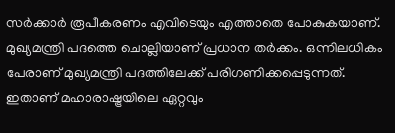സര്‍ക്കാര്‍ രൂപീകരണം എവിടെയും എത്താതെ പോകുകയാണ്. മുഖ്യമന്ത്രി പദത്തെ ചൊല്ലിയാണ് പ്രധാന തര്‍ക്കം. ഒന്നിലധികം പേരാണ് മുഖ്യമന്ത്രി പദത്തിലേക്ക് പരിഗണിക്കപ്പെടുന്നത്. ഇതാണ് മഹാരാഷ്ട്രയിലെ ഏറ്റവും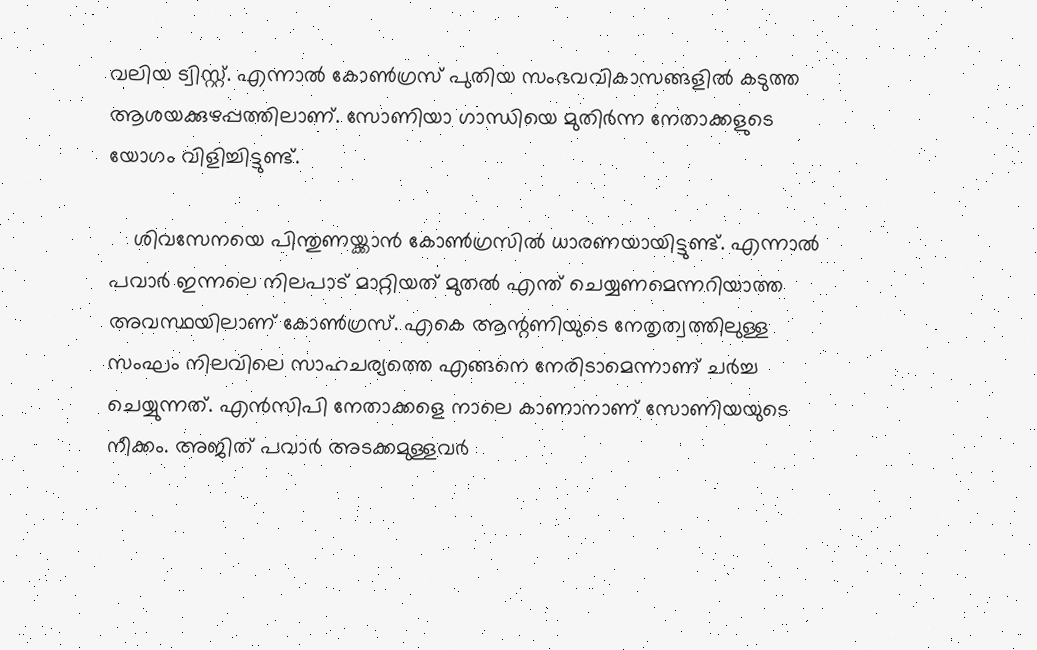വലിയ ട്വിസ്റ്റ്. എന്നാല്‍ കോണ്‍ഗ്രസ് പുതിയ സംഭവവികാസങ്ങളില്‍ കടുത്ത ആശയക്കുഴപ്പത്തിലാണ്. സോണിയാ ഗാന്ധിയെ മുതിര്‍ന്ന നേതാക്കളുടെ യോഗം വിളിച്ചിട്ടുണ്ട്.

    ശിവസേനയെ പിന്തുണയ്ക്കാന്‍ കോണ്‍ഗ്രസില്‍ ധാരണയായിട്ടുണ്ട്. എന്നാല്‍ പവാര്‍ ഇന്നലെ നിലപാട് മാറ്റിയത് മുതല്‍ എന്ത് ചെയ്യണമെന്നറിയാത്ത അവസ്ഥയിലാണ് കോണ്‍ഗ്രസ്. എകെ ആന്റണിയുടെ നേതൃത്വത്തിലുള്ള സംഘം നിലവിലെ സാഹചര്യത്തെ എങ്ങനെ നേരിടാമെന്നാണ് ചര്‍ച്ച ചെയ്യുന്നത്. എന്‍സിപി നേതാക്കളെ നാലെ കാണാനാണ് സോണിയയുടെ നീക്കം. അജിത് പവാര്‍ അടക്കമുള്ളവര്‍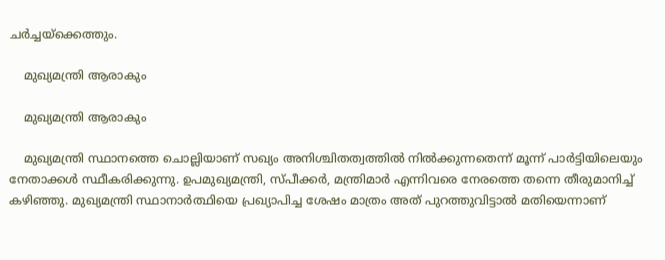ചര്‍ച്ചയ്‌ക്കെത്തും.

    മുഖ്യമന്ത്രി ആരാകും

    മുഖ്യമന്ത്രി ആരാകും

    മുഖ്യമന്ത്രി സ്ഥാനത്തെ ചൊല്ലിയാണ് സഖ്യം അനിശ്ചിതത്വത്തില്‍ നില്‍ക്കുന്നതെന്ന് മൂന്ന് പാര്‍ട്ടിയിലെയും നേതാക്കള്‍ സ്ഥീകരിക്കുന്നു. ഉപമുഖ്യമന്ത്രി, സ്പീക്കര്‍, മന്ത്രിമാര്‍ എന്നിവരെ നേരത്തെ തന്നെ തീരുമാനിച്ച് കഴിഞ്ഞു. മുഖ്യമന്ത്രി സ്ഥാനാര്‍ത്ഥിയെ പ്രഖ്യാപിച്ച ശേഷം മാത്രം അത് പുറത്തുവിട്ടാല്‍ മതിയെന്നാണ്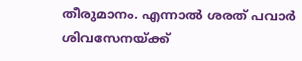തീരുമാനം. എന്നാല്‍ ശരത് പവാര്‍ ശിവസേനയ്ക്ക്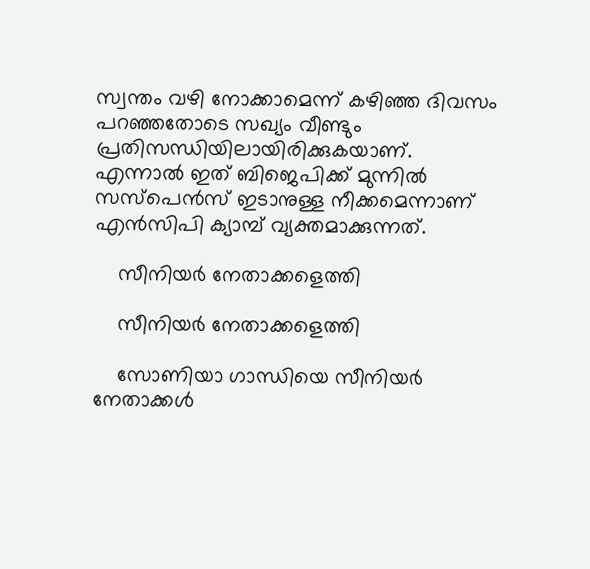സ്വന്തം വഴി നോക്കാമെന്ന് കഴിഞ്ഞ ദിവസം പറഞ്ഞതോടെ സഖ്യം വീണ്ടും പ്രതിസന്ധിയിലായിരിക്കുകയാണ്. എന്നാല്‍ ഇത് ബിജെപിക്ക് മുന്നില്‍ സസ്‌പെന്‍സ് ഇടാനുള്ള നീക്കമെന്നാണ് എന്‍സിപി ക്യാമ്പ് വ്യക്തമാക്കുന്നത്.

    സീനിയര്‍ നേതാക്കളെത്തി

    സീനിയര്‍ നേതാക്കളെത്തി

    സോണിയാ ഗാന്ധിയെ സീനിയര്‍ നേതാക്കള്‍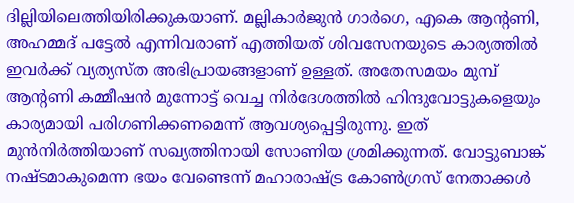ദില്ലിയിലെത്തിയിരിക്കുകയാണ്. മല്ലികാര്‍ജുന്‍ ഗാര്‍ഗെ, എകെ ആന്റണി, അഹമ്മദ് പട്ടേല്‍ എന്നിവരാണ് എത്തിയത് ശിവസേനയുടെ കാര്യത്തില്‍ ഇവര്‍ക്ക് വ്യത്യസ്ത അഭിപ്രായങ്ങളാണ് ഉള്ളത്. അതേസമയം മുമ്പ് ആന്റണി കമ്മീഷന്‍ മുന്നോട്ട് വെച്ച നിര്‍ദേശത്തില്‍ ഹിന്ദുവോട്ടുകളെയും കാര്യമായി പരിഗണിക്കണമെന്ന് ആവശ്യപ്പെട്ടിരുന്നു. ഇത് മുന്‍നിര്‍ത്തിയാണ് സഖ്യത്തിനായി സോണിയ ശ്രമിക്കുന്നത്. വോട്ടുബാങ്ക് നഷ്ടമാകുമെന്ന ഭയം വേണ്ടെന്ന് മഹാരാഷ്ട്ര കോണ്‍ഗ്രസ് നേതാക്കള്‍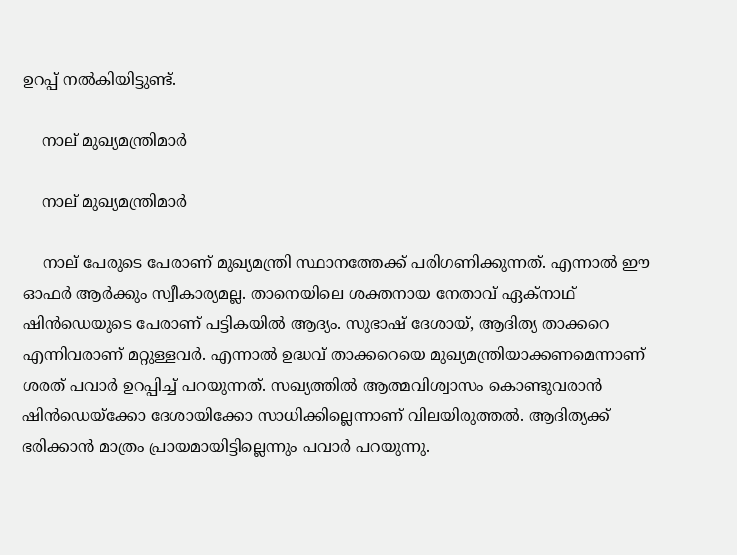ഉറപ്പ് നല്‍കിയിട്ടുണ്ട്.

    നാല് മുഖ്യമന്ത്രിമാര്‍

    നാല് മുഖ്യമന്ത്രിമാര്‍

    നാല് പേരുടെ പേരാണ് മുഖ്യമന്ത്രി സ്ഥാനത്തേക്ക് പരിഗണിക്കുന്നത്. എന്നാല്‍ ഈ ഓഫര്‍ ആര്‍ക്കും സ്വീകാര്യമല്ല. താനെയിലെ ശക്തനായ നേതാവ് ഏക്‌നാഥ് ഷിന്‍ഡെയുടെ പേരാണ് പട്ടികയില്‍ ആദ്യം. സുഭാഷ് ദേശായ്, ആദിത്യ താക്കറെ എന്നിവരാണ് മറ്റുള്ളവര്‍. എന്നാല്‍ ഉദ്ധവ് താക്കറെയെ മുഖ്യമന്ത്രിയാക്കണമെന്നാണ് ശരത് പവാര്‍ ഉറപ്പിച്ച് പറയുന്നത്. സഖ്യത്തില്‍ ആത്മവിശ്വാസം കൊണ്ടുവരാന്‍ ഷിന്‍ഡെയ്‌ക്കോ ദേശായിക്കോ സാധിക്കില്ലെന്നാണ് വിലയിരുത്തല്‍. ആദിത്യക്ക് ഭരിക്കാന്‍ മാത്രം പ്രായമായിട്ടില്ലെന്നും പവാര്‍ പറയുന്നു.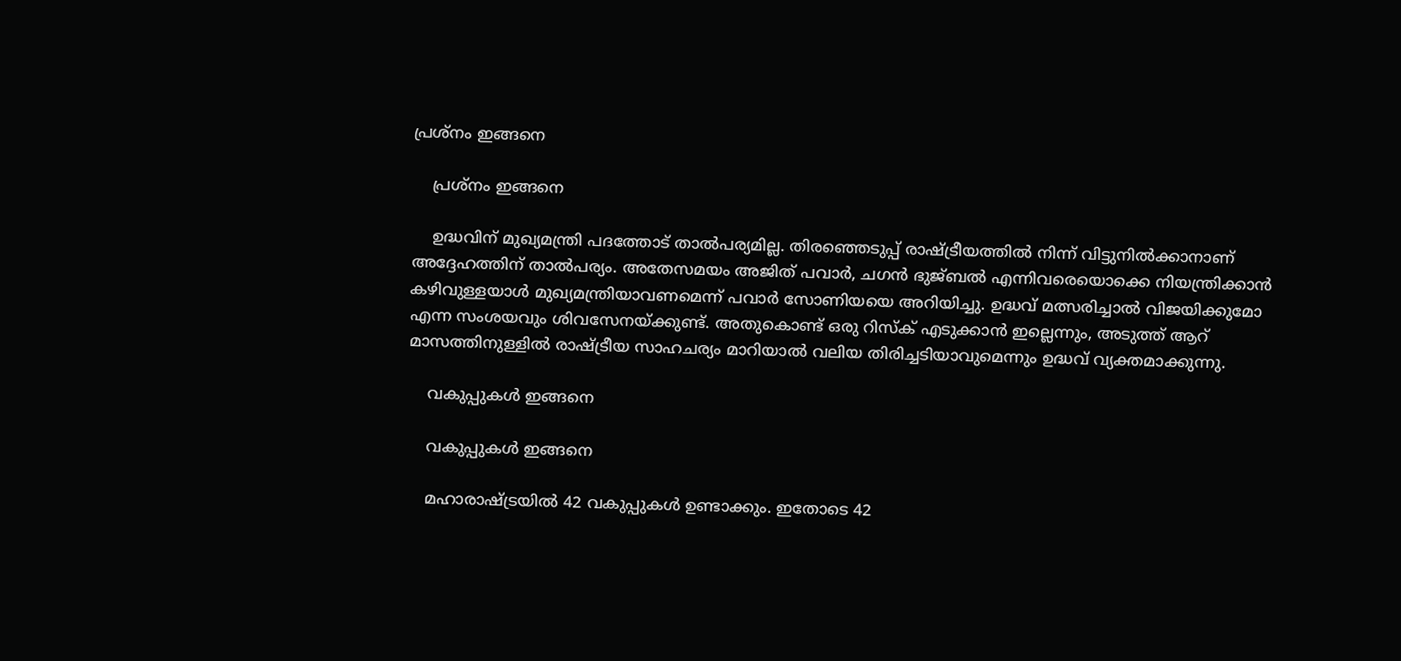പ്രശ്‌നം ഇങ്ങനെ

    പ്രശ്‌നം ഇങ്ങനെ

    ഉദ്ധവിന് മുഖ്യമന്ത്രി പദത്തോട് താല്‍പര്യമില്ല. തിരഞ്ഞെടുപ്പ് രാഷ്ട്രീയത്തില്‍ നിന്ന് വിട്ടുനില്‍ക്കാനാണ് അദ്ദേഹത്തിന് താല്‍പര്യം. അതേസമയം അജിത് പവാര്‍, ചഗന്‍ ഭുജ്ബല്‍ എന്നിവരെയൊക്കെ നിയന്ത്രിക്കാന്‍ കഴിവുള്ളയാള്‍ മുഖ്യമന്ത്രിയാവണമെന്ന് പവാര്‍ സോണിയയെ അറിയിച്ചു. ഉദ്ധവ് മത്സരിച്ചാല്‍ വിജയിക്കുമോ എന്ന സംശയവും ശിവസേനയ്ക്കുണ്ട്. അതുകൊണ്ട് ഒരു റിസ്‌ക് എടുക്കാന്‍ ഇല്ലെന്നും, അടുത്ത് ആറ് മാസത്തിനുള്ളില്‍ രാഷ്ട്രീയ സാഹചര്യം മാറിയാല്‍ വലിയ തിരിച്ചടിയാവുമെന്നും ഉദ്ധവ് വ്യക്തമാക്കുന്നു.

    വകുപ്പുകള്‍ ഇങ്ങനെ

    വകുപ്പുകള്‍ ഇങ്ങനെ

    മഹാരാഷ്ട്രയില്‍ 42 വകുപ്പുകള്‍ ഉണ്ടാക്കും. ഇതോടെ 42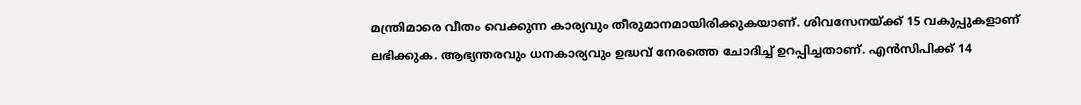മന്ത്രിമാരെ വീതം വെക്കുന്ന കാര്യവും തീരുമാനമായിരിക്കുകയാണ്. ശിവസേനയ്ക്ക് 15 വകുപ്പുകളാണ് ലഭിക്കുക. ആഭ്യന്തരവും ധനകാര്യവും ഉദ്ധവ് നേരത്തെ ചോദിച്ച് ഉറപ്പിച്ചതാണ്. എന്‍സിപിക്ക് 14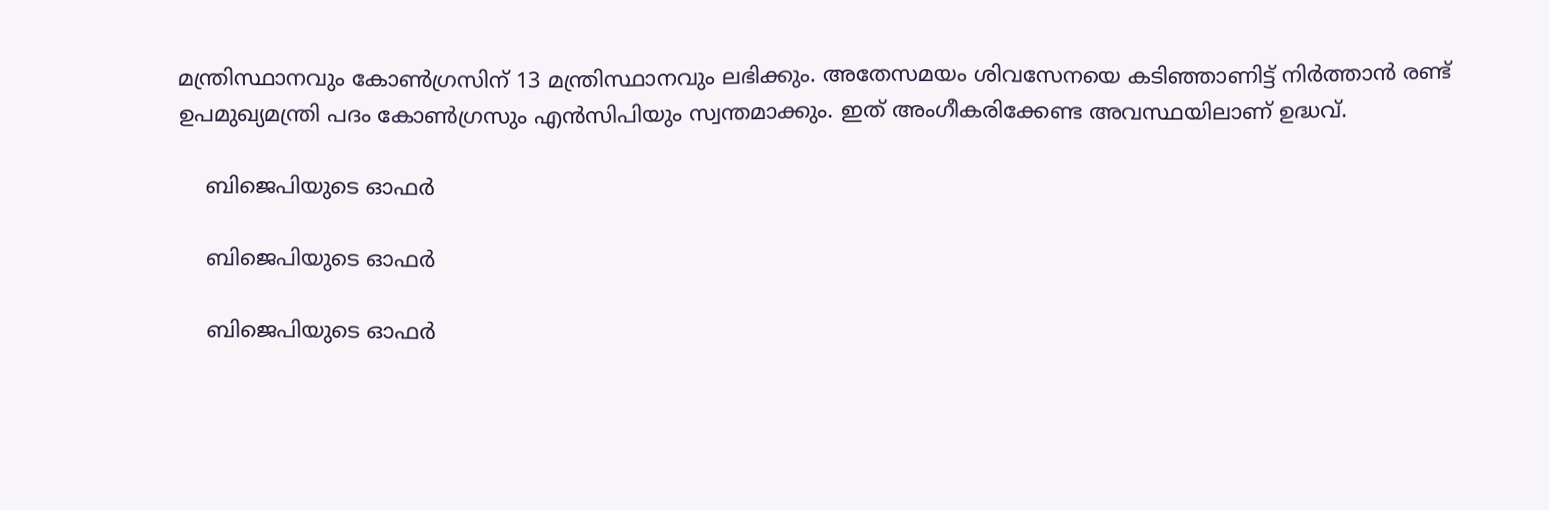മന്ത്രിസ്ഥാനവും കോണ്‍ഗ്രസിന് 13 മന്ത്രിസ്ഥാനവും ലഭിക്കും. അതേസമയം ശിവസേനയെ കടിഞ്ഞാണിട്ട് നിര്‍ത്താന്‍ രണ്ട് ഉപമുഖ്യമന്ത്രി പദം കോണ്‍ഗ്രസും എന്‍സിപിയും സ്വന്തമാക്കും. ഇത് അംഗീകരിക്കേണ്ട അവസ്ഥയിലാണ് ഉദ്ധവ്.

    ബിജെപിയുടെ ഓഫര്‍

    ബിജെപിയുടെ ഓഫര്‍

    ബിജെപിയുടെ ഓഫര്‍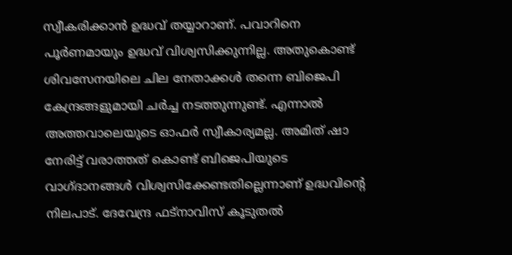സ്വീകരിക്കാന്‍ ഉദ്ധവ് തയ്യാറാണ്. പവാറിനെ പൂര്‍ണമായും ഉദ്ധവ് വിശ്വസിക്കുന്നില്ല. അതുകൊണ്ട് ശിവസേനയിലെ ചില നേതാക്കള്‍ തന്നെ ബിജെപി കേന്ദ്രങ്ങളുമായി ചര്‍ച്ച നടത്തുന്നുണ്ട്. എന്നാല്‍ അത്തവാലെയുടെ ഓഫര്‍ സ്വീകാര്യമല്ല. അമിത് ഷാ നേരിട്ട് വരാത്തത് കൊണ്ട് ബിജെപിയുടെ വാഗ്ദാനങ്ങള്‍ വിശ്വസിക്കേണ്ടതില്ലെന്നാണ് ഉദ്ധവിന്റെ നിലപാട്. ദേവേന്ദ്ര ഫട്‌നാവിസ് കൂടുതല്‍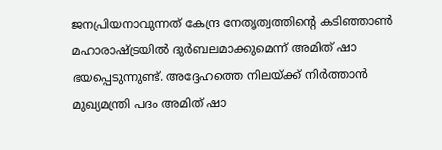ജനപ്രിയനാവുന്നത് കേന്ദ്ര നേതൃത്വത്തിന്റെ കടിഞ്ഞാണ്‍ മഹാരാഷ്ട്രയില്‍ ദുര്‍ബലമാക്കുമെന്ന് അമിത് ഷാ ഭയപ്പെടുന്നുണ്ട്. അദ്ദേഹത്തെ നിലയ്ക്ക് നിര്‍ത്താന്‍ മുഖ്യമന്ത്രി പദം അമിത് ഷാ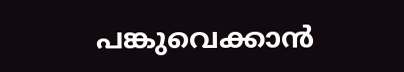പങ്കുവെക്കാന്‍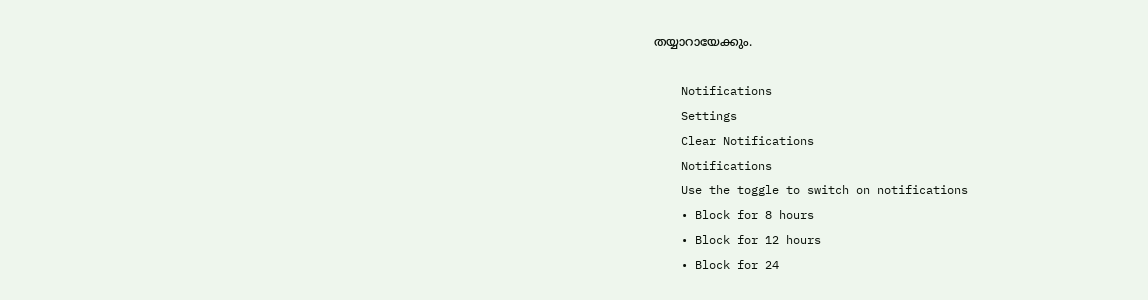തയ്യാറായേക്കും.

    Notifications
    Settings
    Clear Notifications
    Notifications
    Use the toggle to switch on notifications
    • Block for 8 hours
    • Block for 12 hours
    • Block for 24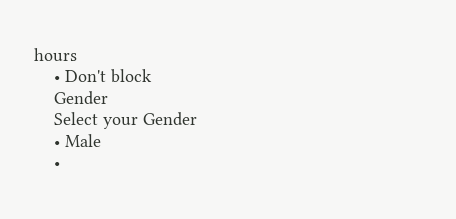hours
    • Don't block
    Gender
    Select your Gender
    • Male
    •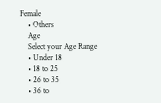Female
    • Others
    Age
    Select your Age Range
    • Under 18
    • 18 to 25
    • 26 to 35
    • 36 to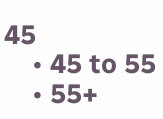45
    • 45 to 55
    • 55+